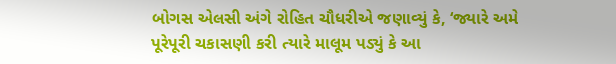બોગસ એલસી અંગે રોહિત ચૌધરીએ જણાવ્યું કે, ‘જ્યારે અમે પૂરેપૂરી ચકાસણી કરી ત્યારે માલૂમ પડ્યું કે આ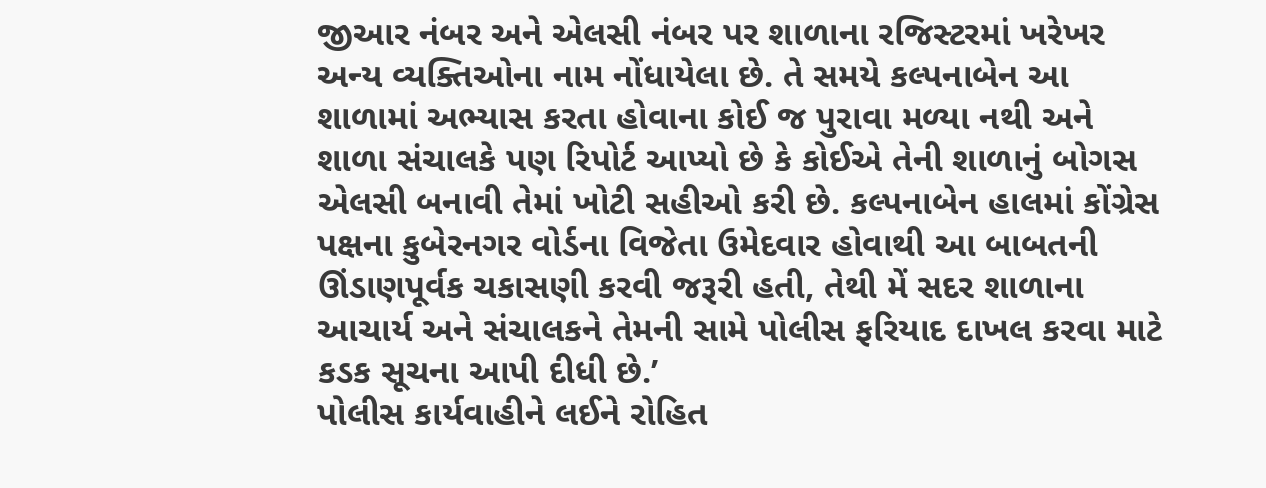જીઆર નંબર અને એલસી નંબર પર શાળાના રજિસ્ટરમાં ખરેખર અન્ય વ્યક્તિઓના નામ નોંધાયેલા છે. તે સમયે કલ્પનાબેન આ શાળામાં અભ્યાસ કરતા હોવાના કોઈ જ પુરાવા મળ્યા નથી અને શાળા સંચાલકે પણ રિપોર્ટ આપ્યો છે કે કોઈએ તેની શાળાનું બોગસ એલસી બનાવી તેમાં ખોટી સહીઓ કરી છે. કલ્પનાબેન હાલમાં કોંગ્રેસ પક્ષના કુબેરનગર વોર્ડના વિજેતા ઉમેદવાર હોવાથી આ બાબતની ઊંડાણપૂર્વક ચકાસણી કરવી જરૂરી હતી, તેથી મેં સદર શાળાના આચાર્ય અને સંચાલકને તેમની સામે પોલીસ ફરિયાદ દાખલ કરવા માટે કડક સૂચના આપી દીધી છે.’
પોલીસ કાર્યવાહીને લઈને રોહિત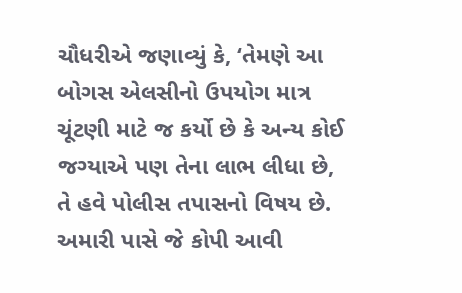ચૌધરીએ જણાવ્યું કે, ‘તેમણે આ બોગસ એલસીનો ઉપયોગ માત્ર ચૂંટણી માટે જ કર્યો છે કે અન્ય કોઈ જગ્યાએ પણ તેના લાભ લીધા છે, તે હવે પોલીસ તપાસનો વિષય છે. અમારી પાસે જે કોપી આવી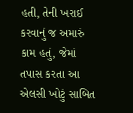હતી, તેની ખરાઈ કરવાનું જ અમારું કામ હતું, જેમાં તપાસ કરતા આ એલસી ખોટું સાબિત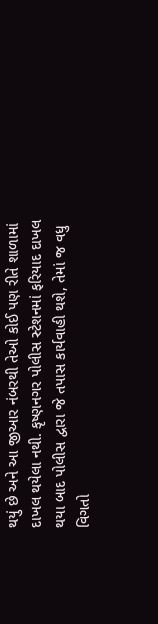થયું છે અને આ જીઆર નંબરથી તેઓ કોઈ પણ રીતે શાળામાં દાખલ થયેલા નથી. કૃષ્ણનગર પોલીસ સ્ટેશનમાં ફરિયાદ દાખલ થયા બાદ પોલીસ દ્વારા જે તપાસ કાર્યવાહી થશે, તેમાં જ વધુ વિગતો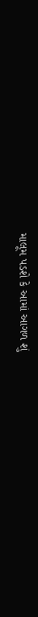માલૂમ પડશે કે આમાં આગળ શું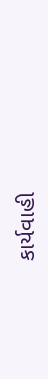કાર્યવાહી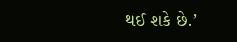થઈ શકે છે.’